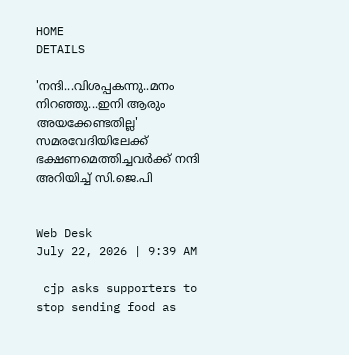HOME
DETAILS

'നന്ദി...വിശപ്പകന്നു..മനം നിറഞ്ഞു...ഇനി ആരും അയക്കേണ്ടതില്ല' സമരവേദിയിലേക്ക് ഭക്ഷണമെത്തിച്ചവര്‍ക്ക് നന്ദി അറിയിച്ച് സി.ജെ.പി


Web Desk
July 22, 2026 | 9:39 AM

 cjp asks supporters to stop sending food as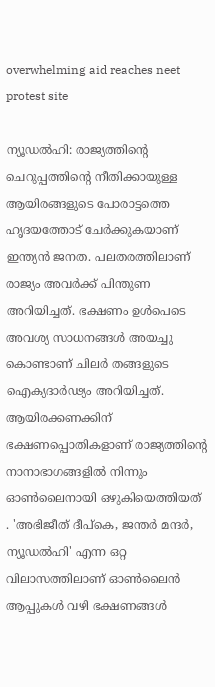overwhelming aid reaches neet protest site

ന്യൂഡല്‍ഹി: രാജ്യത്തിന്റെ ചെറുപ്പത്തിന്റെ നീതിക്കായുള്ള ആയിരങ്ങളുടെ പോരാട്ടത്തെ ഹൃദയത്തോട് ചേര്‍ക്കുകയാണ് ഇന്ത്യന്‍ ജനത. പലതരത്തിലാണ് രാജ്യം അവര്‍ക്ക് പിന്തുണ അറിയിച്ചത്. ഭക്ഷണം ഉള്‍പെടെ അവശ്യ സാധനങ്ങള്‍ അയച്ചു കൊണ്ടാണ് ചിലര്‍ തങ്ങളുടെ ഐക്യദാര്‍ഢ്യം അറിയിച്ചത്.
ആയിരക്കണക്കിന് ഭക്ഷണപ്പൊതികളാണ് രാജ്യത്തിന്റെ നാനാഭാഗങ്ങളില്‍ നിന്നും ഓണ്‍ലൈനായി ഒഴുകിയെത്തിയത് . 'അഭിജീത് ദീപ്കെ, ജന്തര്‍ മന്ദര്‍, ന്യൂഡല്‍ഹി' എന്ന ഒറ്റ വിലാസത്തിലാണ് ഓണ്‍ലൈന്‍ ആപ്പുകള്‍ വഴി ഭക്ഷണങ്ങള്‍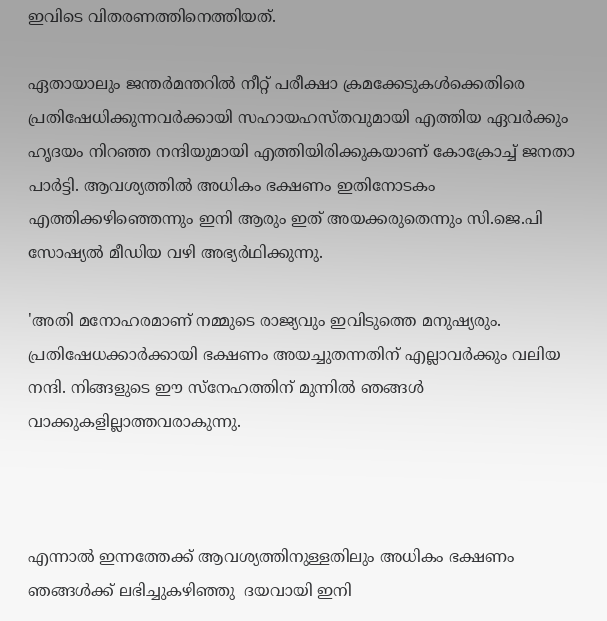ഇവിടെ വിതരണത്തിനെത്തിയത്.

ഏതായാലും ജന്തര്‍മന്തറില്‍ നീറ്റ് പരീക്ഷാ ക്രമക്കേടുകള്‍ക്കെതിരെ പ്രതിഷേധിക്കുന്നവര്‍ക്കായി സഹായഹസ്തവുമായി എത്തിയ ഏവര്‍ക്കും ഹൃദയം നിറഞ്ഞ നന്ദിയുമായി എത്തിയിരിക്കുകയാണ് കോക്രോച്ച് ജനതാ പാര്‍ട്ടി. ആവശ്യത്തില്‍ അധികം ഭക്ഷണം ഇതിനോടകം എത്തിക്കഴിഞ്ഞെന്നും ഇനി ആരും ഇത് അയക്കരുതെന്നും സി.ജെ.പി സോഷ്യല്‍ മീഡിയ വഴി അഭ്യര്‍ഥിക്കുന്നു.

'അതി മനോഹരമാണ് നമ്മുടെ രാജ്യവും ഇവിടുത്തെ മനുഷ്യരും. പ്രതിഷേധക്കാര്‍ക്കായി ഭക്ഷണം അയച്ചുതന്നതിന് എല്ലാവര്‍ക്കും വലിയ നന്ദി. നിങ്ങളുടെ ഈ സ്‌നേഹത്തിന് മുന്നില്‍ ഞങ്ങള്‍ വാക്കുകളില്ലാത്തവരാകുന്നു.



എന്നാല്‍ ഇന്നത്തേക്ക് ആവശ്യത്തിനുള്ളതിലും അധികം ഭക്ഷണം ഞങ്ങള്‍ക്ക് ലഭിച്ചുകഴിഞ്ഞു  ദയവായി ഇനി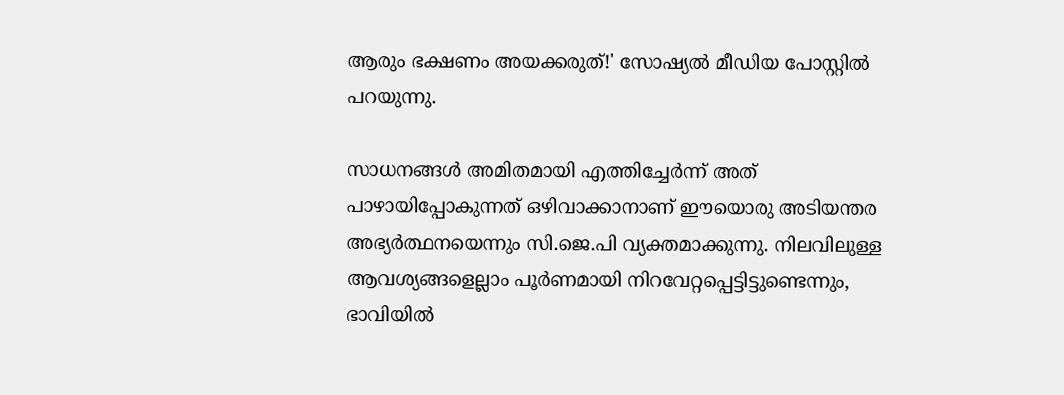ആരും ഭക്ഷണം അയക്കരുത്!' സോഷ്യല്‍ മീഡിയ പോസ്റ്റില്‍ പറയുന്നു.

സാധനങ്ങള്‍ അമിതമായി എത്തിച്ചേര്‍ന്ന് അത് പാഴായിപ്പോകുന്നത് ഒഴിവാക്കാനാണ് ഈയൊരു അടിയന്തര അഭ്യര്‍ത്ഥനയെന്നും സി.ജെ.പി വ്യക്തമാക്കുന്നു. നിലവിലുള്ള ആവശ്യങ്ങളെല്ലാം പൂര്‍ണമായി നിറവേറ്റപ്പെട്ടിട്ടുണ്ടെന്നും, ഭാവിയില്‍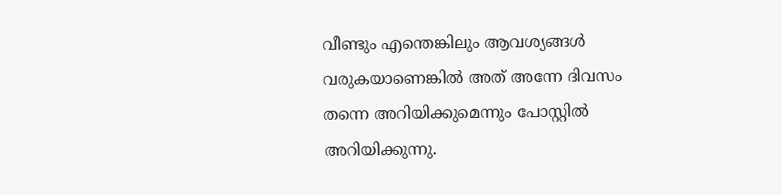വീണ്ടും എന്തെങ്കിലും ആവശ്യങ്ങള്‍ വരുകയാണെങ്കില്‍ അത് അന്നേ ദിവസം തന്നെ അറിയിക്കുമെന്നും പോസ്റ്റില്‍ അറിയിക്കുന്നു.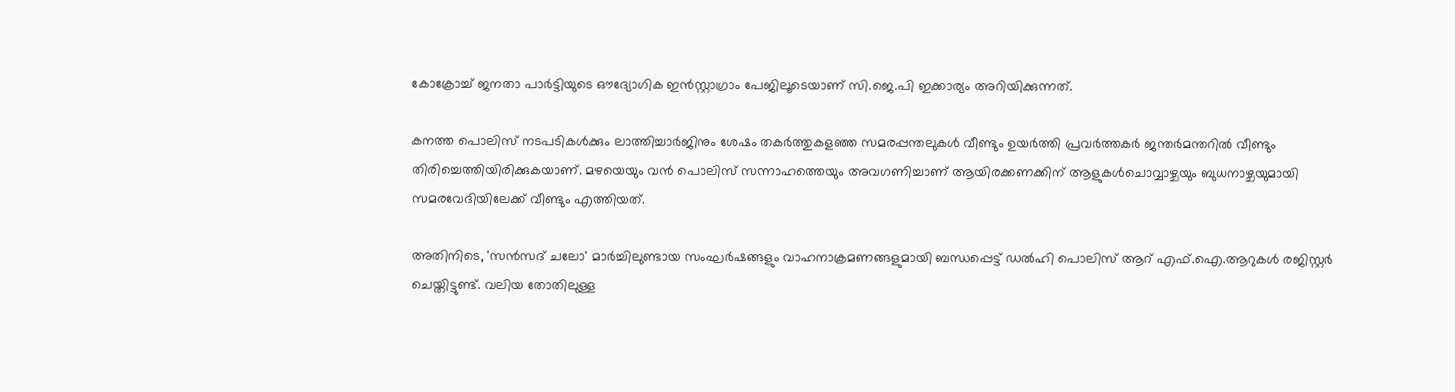കോക്രോച്ച് ജനതാ പാര്‍ട്ടിയുടെ ഔദ്യോഗിക ഇന്‍സ്റ്റാഗ്രാം പേജിലൂടെയാണ് സി.ജെ.പി ഇക്കാര്യം അറിയിക്കുന്നത്.

കനത്ത പൊലിസ് നടപടികള്‍ക്കും ലാത്തിച്ചാര്‍ജിനും ശേഷം തകര്‍ത്തുകളഞ്ഞ സമരപ്പന്തലുകള്‍ വീണ്ടും ഉയര്‍ത്തി പ്രവര്‍ത്തകര്‍ ജന്തര്‍മന്തറില്‍ വീണ്ടും തിരിച്ചെത്തിയിരിക്കുകയാണ്. മഴയെയും വന്‍ പൊലിസ് സന്നാഹത്തെയും അവഗണിച്ചാണ് ആയിരക്കണക്കിന് ആളുകള്‍ചൊവ്വാഴ്ചയും ബുധനാഴ്ചയുമായി സമരവേദിയിലേക്ക് വീണ്ടും എത്തിയത്.

അതിനിടെ, 'സന്‍സദ് ചലോ' മാര്‍ച്ചിലുണ്ടായ സംഘര്‍ഷങ്ങളും വാഹനാക്രമണങ്ങളുമായി ബന്ധപ്പെട്ട് ഡല്‍ഹി പൊലിസ് ആറ് എഫ്.ഐ.ആറുകള്‍ രജിസ്റ്റര്‍ ചെയ്തിട്ടുണ്ട്. വലിയ തോതിലുള്ള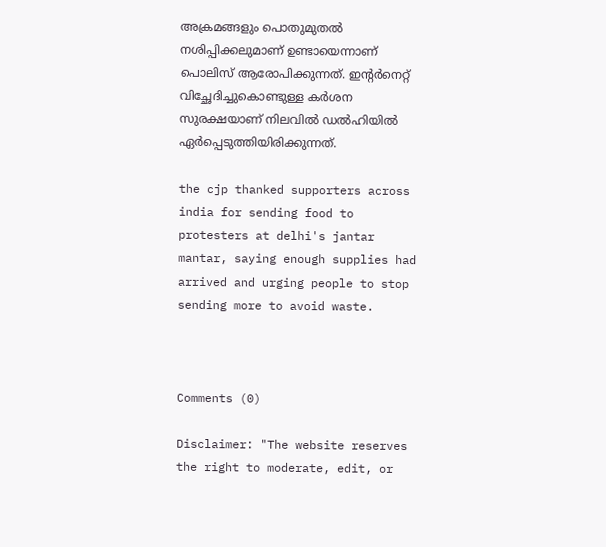അക്രമങ്ങളും പൊതുമുതല്‍ നശിപ്പിക്കലുമാണ് ഉണ്ടായെന്നാണ് പൊലിസ് ആരോപിക്കുന്നത്. ഇന്റര്‍നെറ്റ് വിച്ഛേദിച്ചുകൊണ്ടുള്ള കര്‍ശന സുരക്ഷയാണ് നിലവില്‍ ഡല്‍ഹിയില്‍ ഏര്‍പ്പെടുത്തിയിരിക്കുന്നത്.

the cjp thanked supporters across india for sending food to protesters at delhi's jantar mantar, saying enough supplies had arrived and urging people to stop sending more to avoid waste.



Comments (0)

Disclaimer: "The website reserves the right to moderate, edit, or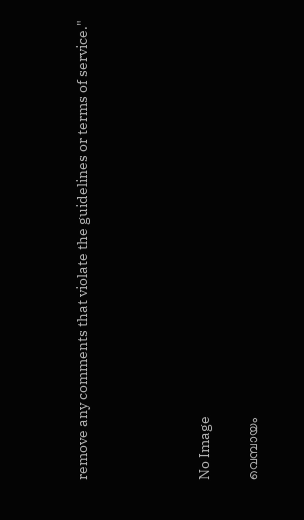remove any comments that violate the guidelines or terms of service."




No Image

വെമ്പായം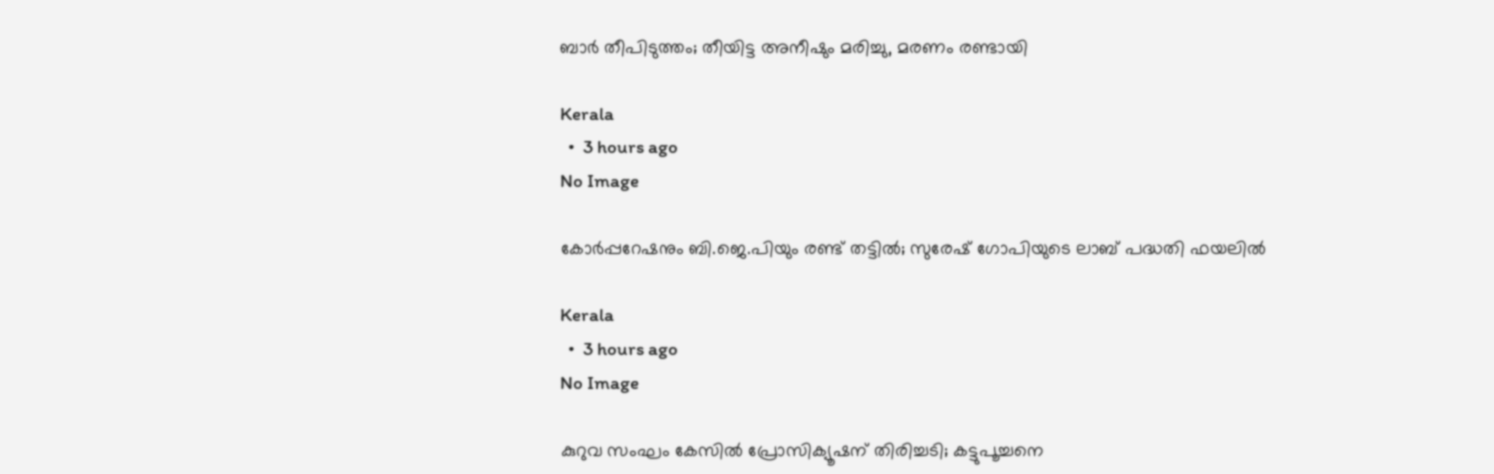ബാര്‍ തീപിടുത്തം; തീയിട്ട അനീഷും മരിച്ചു, മരണം രണ്ടായി

Kerala
  •  3 hours ago
No Image

കോര്‍പ്പറേഷനും ബി.ജെ.പിയും രണ്ട് തട്ടില്‍; സുരേഷ് ഗോപിയുടെ ലാബ് പദ്ധതി ഫയലില്‍

Kerala
  •  3 hours ago
No Image

കുറുവ സംഘം കേസില്‍ പ്രോസിക്യൂഷന് തിരിച്ചടി; കട്ടുപൂച്ചനെ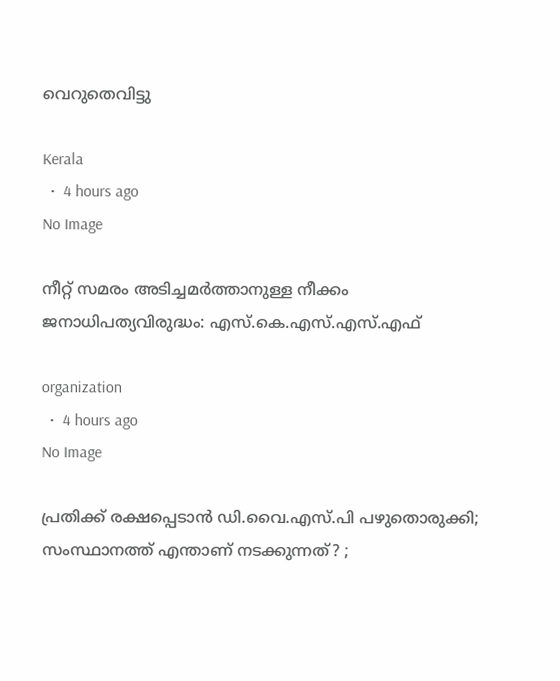വെറുതെവിട്ടു

Kerala
  •  4 hours ago
No Image

നീറ്റ് സമരം അടിച്ചമർത്താനുള്ള നീക്കം ജനാധിപത്യവിരുദ്ധം: എസ്.കെ.എസ്.എസ്.എഫ്

organization
  •  4 hours ago
No Image

പ്രതിക്ക് രക്ഷപ്പെടാന്‍ ഡി.വൈ.എസ്.പി പഴുതൊരുക്കി; സംസ്ഥാനത്ത് എന്താണ് നടക്കുന്നത്? ;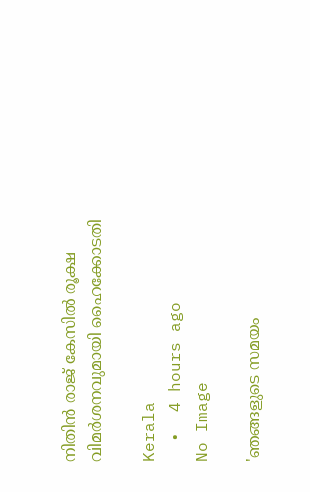നിതിന്‍ രാജ് കേസില്‍ രൂക്ഷ വിമര്‍ശനവുമായി ഹൈക്കോടതി

Kerala
  •  4 hours ago
No Image

'ഞങ്ങളുടെ സമയം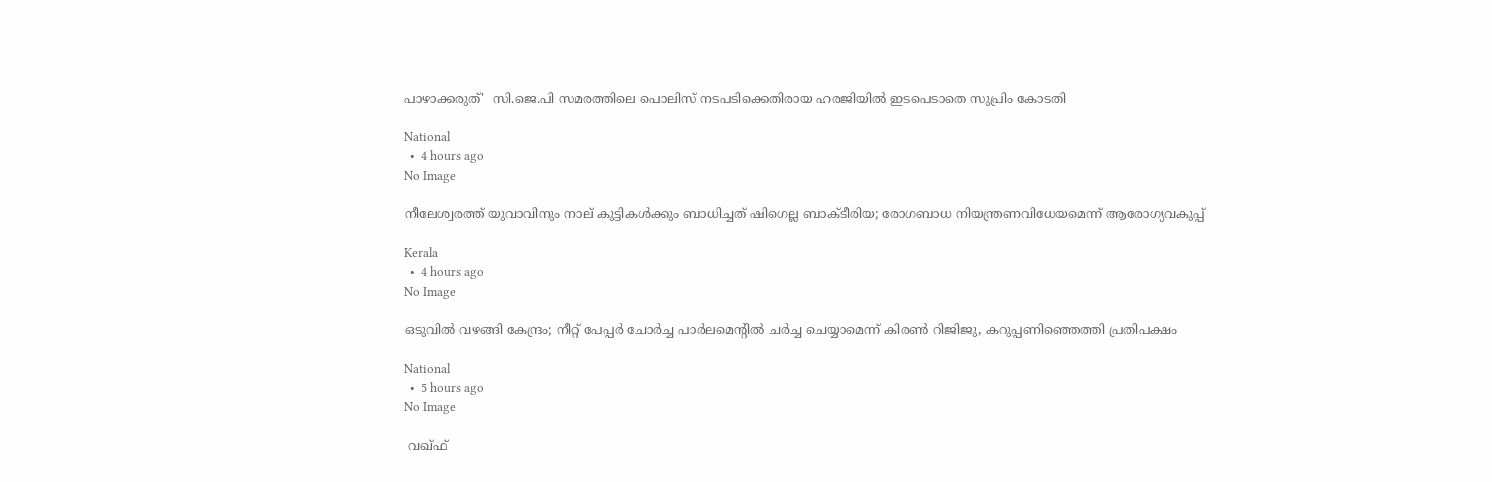പാഴാക്കരുത്'  സി.ജെ.പി സമരത്തിലെ പൊലിസ് നടപടിക്കെതിരായ ഹരജിയില്‍ ഇടപെടാതെ സുപ്രിം കോടതി

National
  •  4 hours ago
No Image

നീലേശ്വരത്ത് യുവാവിനും നാല് കുട്ടികൾക്കും ബാധിച്ചത് ഷിഗെല്ല ബാക്‌ടീരിയ; രോഗബാധ നിയന്ത്രണവിധേയമെന്ന് ആരോഗ്യവകുപ്പ്

Kerala
  •  4 hours ago
No Image

ഒടുവില്‍ വഴങ്ങി കേന്ദ്രം; നീറ്റ് പേപ്പര്‍ ചോര്‍ച്ച പാര്‍ലമെന്റില്‍ ചര്‍ച്ച ചെയ്യാമെന്ന് കിരണ്‍ റിജിജു, കറുപ്പണിഞ്ഞെത്തി പ്രതിപക്ഷം

National
  •  5 hours ago
No Image

 വഖ്ഫ്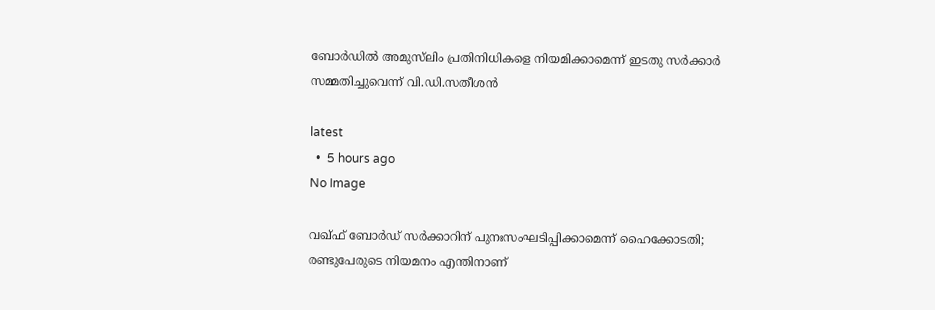ബോര്‍ഡില്‍ അമുസ്‌ലിം പ്രതിനിധികളെ നിയമിക്കാമെന്ന് ഇടതു സര്‍ക്കാര്‍ സമ്മതിച്ചുവെന്ന് വി.ഡി.സതീശന്‍

latest
  •  5 hours ago
No Image

വഖ്ഫ് ബോര്‍ഡ് സര്‍ക്കാറിന് പുനഃസംഘടിപ്പിക്കാമെന്ന് ഹൈക്കോടതി; രണ്ടുപേരുടെ നിയമനം എന്തിനാണ്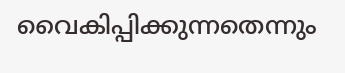വൈകിപ്പിക്കുന്നതെന്നും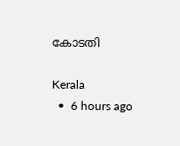കോടതി

Kerala
  •  6 hours ago